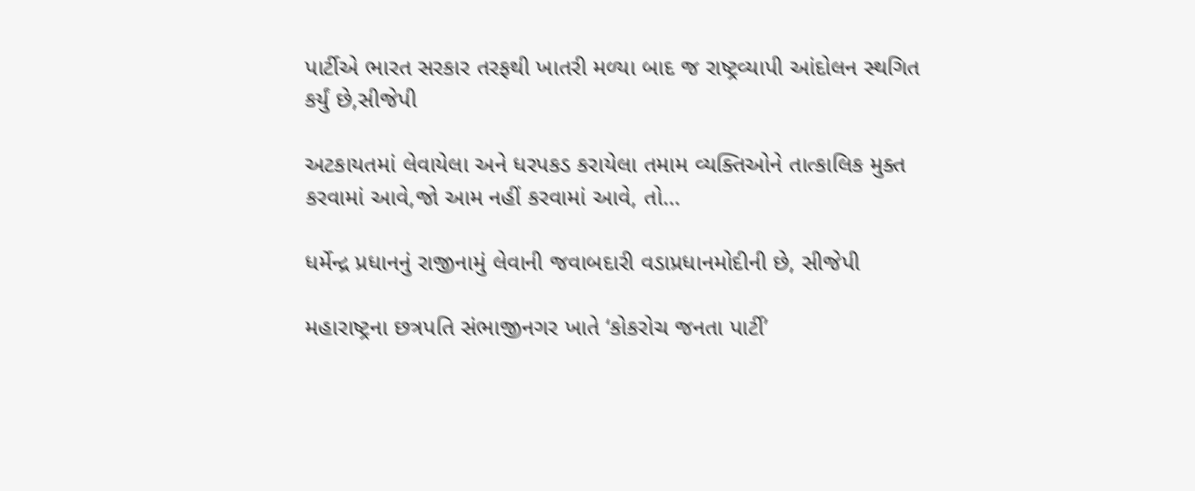પાર્ટીએ ભારત સરકાર તરફથી ખાતરી મળ્યા બાદ જ રાષ્ટ્રવ્યાપી આંદોલન સ્થગિત કર્યું છે,સીજેપી

અટકાયતમાં લેવાયેલા અને ધરપકડ કરાયેલા તમામ વ્યક્તિઓને તાત્કાલિક મુક્ત કરવામાં આવે,જો આમ નહીં કરવામાં આવે, તો…

ધર્મેન્દ્ર પ્રધાનનું રાજીનામું લેવાની જવાબદારી વડાપ્રધાનમોદીની છે, સીજેપી

મહારાષ્ટ્રના છત્રપતિ સંભાજીનગર ખાતે ‘કોકરોચ જનતા પાર્ટી’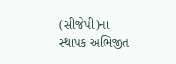(સીજેપી)ના સ્થાપક અભિજીત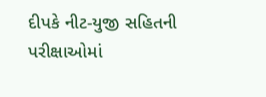દીપકે નીટ-યુજી સહિતની પરીક્ષાઓમાં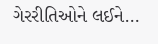ગેરરીતિઓને લઈને…